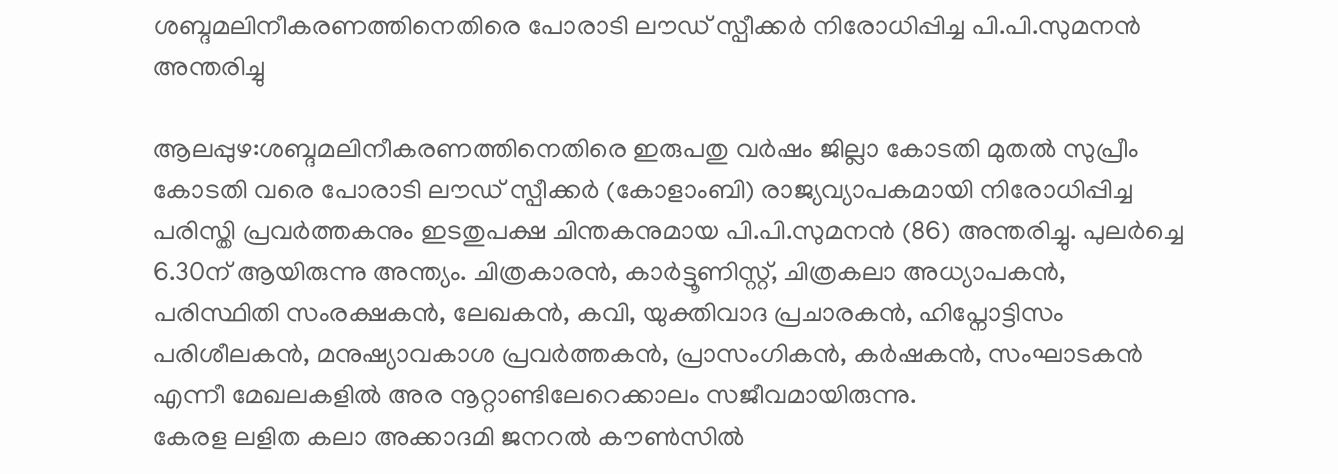ശബ്ദമലിനീകരണത്തിനെതിരെ പോരാടി ലൗഡ് സ്പീക്കർ നിരോധിപ്പിച്ച പി.പി.സുമനൻ അന്തരിച്ചു

ആലപ്പുഴ:ശബ്ദമലിനീകരണത്തിനെതിരെ ഇരുപതു വർഷം ജില്ലാ കോടതി മുതൽ സുപ്രീം കോടതി വരെ പോരാടി ലൗഡ് സ്പീക്കർ (കോളാംബി) രാജ്യവ്യാപകമായി നിരോധിപ്പിച്ച പരിസ്തി പ്രവർത്തകനും ഇടതുപക്ഷ ചിന്തകനുമായ പി.പി.സുമനൻ (86) അന്തരിച്ചു. പുലർച്ചെ 6.30ന് ആയിരുന്നു അന്ത്യം. ചിത്രകാരൻ, കാർട്ടൂണിസ്റ്റ്, ചിത്രകലാ അധ്യാപകൻ, പരിസ്ഥിതി സംരക്ഷകൻ, ലേഖകൻ, കവി, യുക്തിവാദ പ്രചാരകൻ, ഹിപ്നോട്ടിസം പരിശീലകൻ, മനുഷ്യാവകാശ പ്രവർത്തകൻ, പ്രാസംഗികൻ, കർഷകൻ, സംഘാടകൻ എന്നീ മേഖലകളിൽ അര നൂറ്റാണ്ടിലേറെക്കാലം സജീവമായിരുന്നു.
കേരള ലളിത കലാ അക്കാദമി ജനറൽ കൗൺസിൽ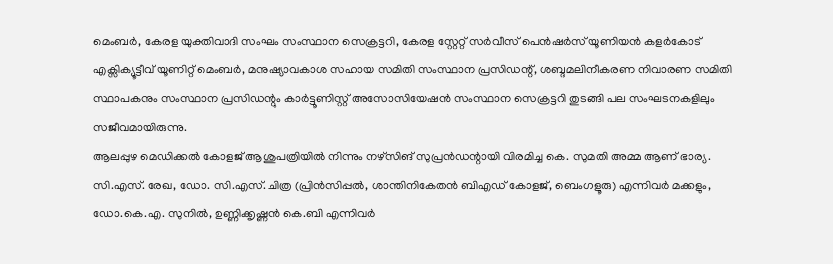മെംബർ, കേരള യുക്തിവാദി സംഘം സംസ്ഥാന സെക്രട്ടറി, കേരള സ്റ്റേറ്റ് സർവീസ് പെൻഷർസ് യൂണിയൻ കളർകോട് എക്സിക്യൂട്ടീവ് യൂണിറ്റ് മെംബർ, മനുഷ്യാവകാശ സഹായ സമിതി സംസ്ഥാന പ്രസിഡന്റ്, ശബ്ദമലിനീകരണ നിവാരണ സമിതി സ്ഥാപകനും സംസ്ഥാന പ്രസിഡന്റും കാർട്ടൂണിസ്റ്റ് അസോസിയേഷൻ സംസ്ഥാന സെക്രട്ടറി തുടങ്ങി പല സംഘടനകളിലും സജീവമായിരുന്നു.
ആലപ്പുഴ മെഡിക്കൽ കോളജ് ആശുപത്രിയിൽ നിന്നും നഴ്സിങ് സുപ്രൻഡന്റായി വിരമിച്ച കെ. സുമതി അമ്മ ആണ് ഭാര്യ. സി.എസ്. രേഖ, ഡോ. സി.എസ്. ചിത്ര (പ്രിൻസിപ്പൽ, ശാന്തിനികേതൻ ബിഎഡ് കോളജ്, ബെംഗളൂരു) എന്നിവർ മക്കളും, ഡോ.കെ.എ. സുനിൽ, ഉണ്ണിക്കൃഷ്ണൻ കെ.ബി എന്നിവർ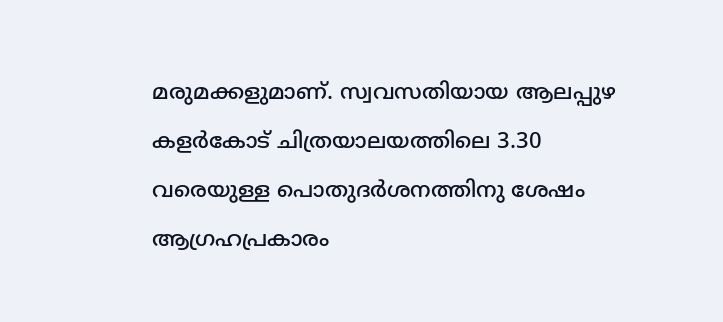മരുമക്കളുമാണ്. സ്വവസതിയായ ആലപ്പുഴ കളർകോട് ചിത്രയാലയത്തിലെ 3.30 വരെയുള്ള പൊതുദർശനത്തിനു ശേഷം ആഗ്രഹപ്രകാരം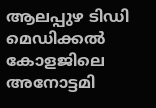ആലപ്പുഴ ടിഡി മെഡിക്കൽ കോളജിലെ അനോട്ടമി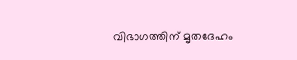വിഭാഗത്തിന് മൃതദേഹം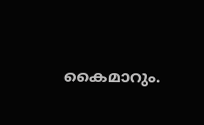കൈമാറും.